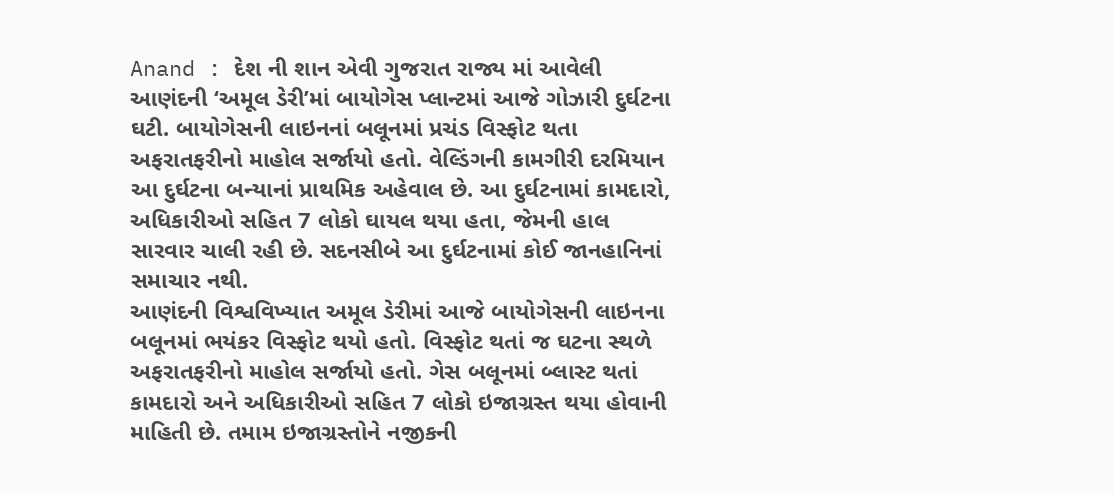Anand : દેશ ની શાન એવી ગુજરાત રાજ્ય માં આવેલી આણંદની ‘અમૂલ ડેરી’માં બાયોગેસ પ્લાન્ટમાં આજે ગોઝારી દુર્ઘટના ઘટી. બાયોગેસની લાઇનનાં બલૂનમાં પ્રચંડ વિસ્ફોટ થતા અફરાતફરીનો માહોલ સર્જાયો હતો. વેલ્ડિંગની કામગીરી દરમિયાન આ દુર્ઘટના બન્યાનાં પ્રાથમિક અહેવાલ છે. આ દુર્ઘટનામાં કામદારો, અધિકારીઓ સહિત 7 લોકો ઘાયલ થયા હતા, જેમની હાલ સારવાર ચાલી રહી છે. સદનસીબે આ દુર્ઘટનામાં કોઈ જાનહાનિનાં સમાચાર નથી.
આણંદની વિશ્વવિખ્યાત અમૂલ ડેરીમાં આજે બાયોગેસની લાઇનના બલૂનમાં ભયંકર વિસ્ફોટ થયો હતો. વિસ્ફોટ થતાં જ ઘટના સ્થળે અફરાતફરીનો માહોલ સર્જાયો હતો. ગેસ બલૂનમાં બ્લાસ્ટ થતાં કામદારો અને અધિકારીઓ સહિત 7 લોકો ઇજાગ્રસ્ત થયા હોવાની માહિતી છે. તમામ ઇજાગ્રસ્તોને નજીકની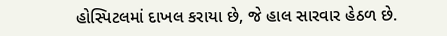હોસ્પિટલમાં દાખલ કરાયા છે, જે હાલ સારવાર હેઠળ છે.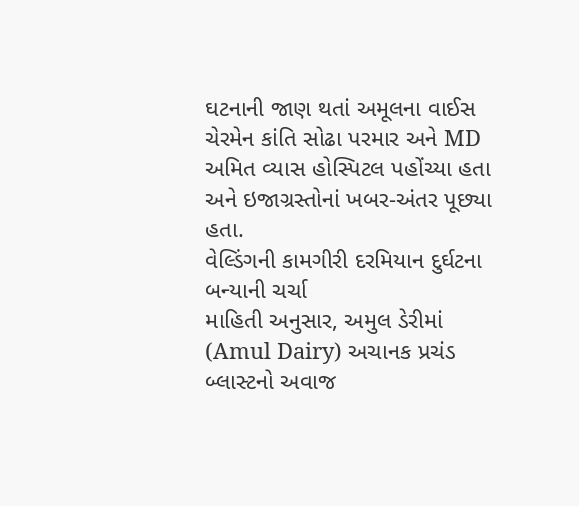ઘટનાની જાણ થતાં અમૂલના વાઈસ ચેરમેન કાંતિ સોઢા પરમાર અને MD અમિત વ્યાસ હોસ્પિટલ પહોંચ્યા હતા અને ઇજાગ્રસ્તોનાં ખબર-અંતર પૂછ્યા હતા.
વેલ્ડિંગની કામગીરી દરમિયાન દુર્ઘટના બન્યાની ચર્ચા
માહિતી અનુસાર, અમુલ ડેરીમાં (Amul Dairy) અચાનક પ્રચંડ બ્લાસ્ટનો અવાજ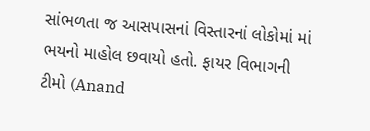સાંભળતા જ આસપાસનાં વિસ્તારનાં લોકોમાં માં ભયનો માહોલ છવાયો હતો. ફાયર વિભાગની ટીમો (Anand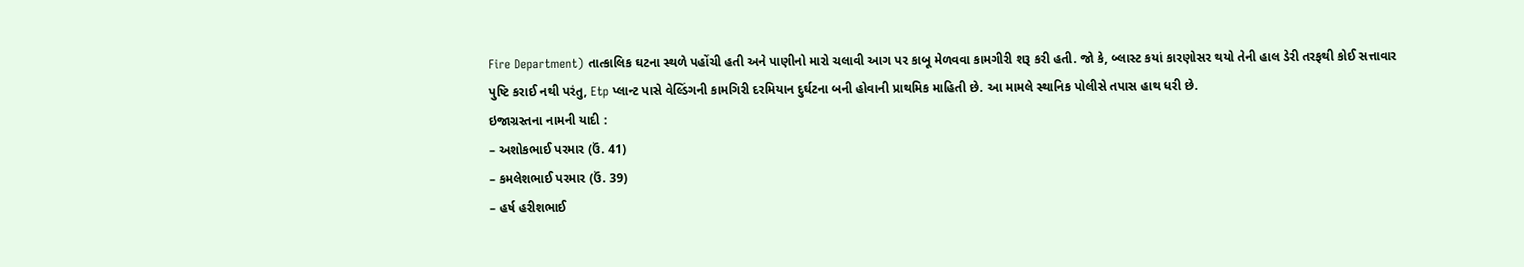Fire Department) તાત્કાલિક ઘટના સ્થળે પહોંચી હતી અને પાણીનો મારો ચલાવી આગ પર કાબૂ મેળવવા કામગીરી શરૂ કરી હતી. જો કે, બ્લાસ્ટ કયાં કારણોસર થયો તેની હાલ ડેરી તરફથી કોઈ સત્તાવાર પુષ્ટિ કરાઈ નથી પરંતુ, Etp પ્લાન્ટ પાસે વેલ્ડિંગની કામગિરી દરમિયાન દુર્ઘટના બની હોવાની પ્રાથમિક માહિતી છે. આ મામલે સ્થાનિક પોલીસે તપાસ હાથ ધરી છે.
ઇજાગ્રસ્તના નામની યાદી :
– અશોકભાઈ પરમાર (ઉં. 41)
– કમલેશભાઈ પરમાર (ઉં. 39)
– હર્ષ હરીશભાઈ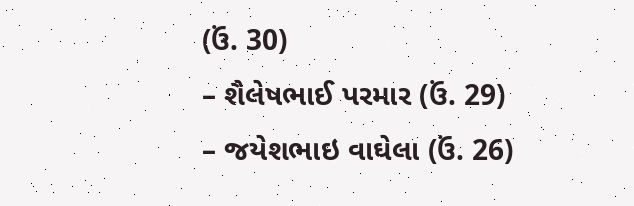(ઉં. 30)
– શૈલેષભાઈ પરમાર (ઉં. 29)
– જયેશભાઇ વાઘેલા (ઉં. 26)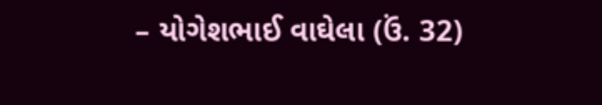– યોગેશભાઈ વાઘેલા (ઉં. 32)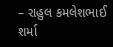– રાહુલ કમલેશભાઈ શર્મા